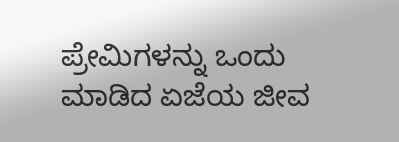ಪ್ರೇಮಿಗಳನ್ನು ಒಂದು ಮಾಡಿದ ಏಜೆಯ ಜೀವ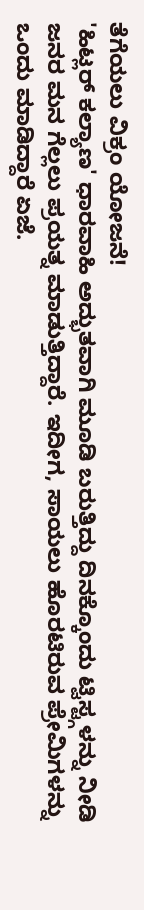ತೆಗೆಯಲು ವಿಕ್ರಂ ಯೋಜನೆ!
'ಹಿಟ್ಲರ್ ಕಲ್ಯಾಣ' ಧಾರವಾಹಿ ಅದ್ಭುತವಾಗಿ ಮೂಡಿ ಬರುತ್ತಿದ್ದು ದಿನಕ್ಕೊಂದು ಟ್ವಿಸ್ಟ್ಗಳನ್ನು ನೀಡಿ ಜನರ ಮನ ಗೆಲ್ಲಲು ಪ್ರಯತ್ನ ಮಾಡುತ್ತಿದ್ದಾರೆ. ಇದೀಗ, ಸಾಯಲು ಹೊರಟಿರುವ ಪ್ರೇಮಿಗಳನ್ನು ಒಂದು ಮಾಡಿದ್ದಾರೆ ಏಜೆ.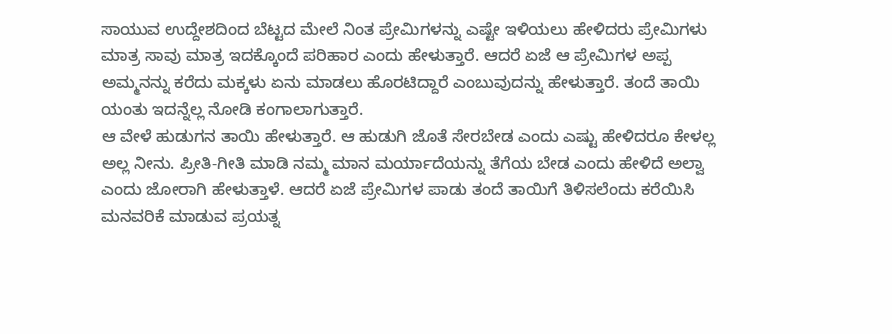ಸಾಯುವ ಉದ್ದೇಶದಿಂದ ಬೆಟ್ಟದ ಮೇಲೆ ನಿಂತ ಪ್ರೇಮಿಗಳನ್ನು ಎಷ್ಟೇ ಇಳಿಯಲು ಹೇಳಿದರು ಪ್ರೇಮಿಗಳು ಮಾತ್ರ ಸಾವು ಮಾತ್ರ ಇದಕ್ಕೊಂದೆ ಪರಿಹಾರ ಎಂದು ಹೇಳುತ್ತಾರೆ. ಆದರೆ ಏಜೆ ಆ ಪ್ರೇಮಿಗಳ ಅಪ್ಪ ಅಮ್ಮನನ್ನು ಕರೆದು ಮಕ್ಕಳು ಏನು ಮಾಡಲು ಹೊರಟಿದ್ದಾರೆ ಎಂಬುವುದನ್ನು ಹೇಳುತ್ತಾರೆ. ತಂದೆ ತಾಯಿ ಯಂತು ಇದನ್ನೆಲ್ಲ ನೋಡಿ ಕಂಗಾಲಾಗುತ್ತಾರೆ.
ಆ ವೇಳೆ ಹುಡುಗನ ತಾಯಿ ಹೇಳುತ್ತಾರೆ. ಆ ಹುಡುಗಿ ಜೊತೆ ಸೇರಬೇಡ ಎಂದು ಎಷ್ಟು ಹೇಳಿದರೂ ಕೇಳಲ್ಲ ಅಲ್ಲ ನೀನು. ಪ್ರೀತಿ-ಗೀತಿ ಮಾಡಿ ನಮ್ಮ ಮಾನ ಮರ್ಯಾದೆಯನ್ನು ತೆಗೆಯ ಬೇಡ ಎಂದು ಹೇಳಿದೆ ಅಲ್ವಾ ಎಂದು ಜೋರಾಗಿ ಹೇಳುತ್ತಾಳೆ. ಆದರೆ ಏಜೆ ಪ್ರೇಮಿಗಳ ಪಾಡು ತಂದೆ ತಾಯಿಗೆ ತಿಳಿಸಲೆಂದು ಕರೆಯಿಸಿ ಮನವರಿಕೆ ಮಾಡುವ ಪ್ರಯತ್ನ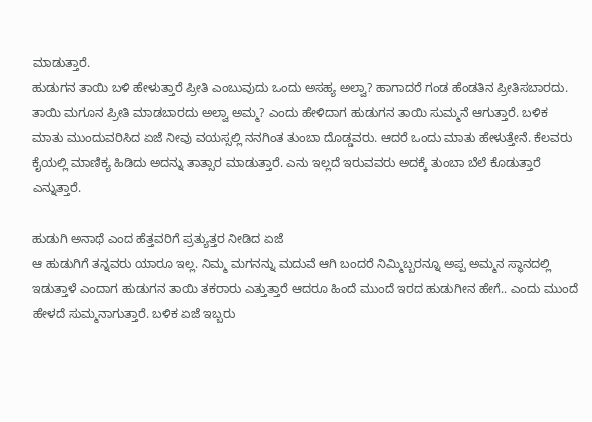ಮಾಡುತ್ತಾರೆ.
ಹುಡುಗನ ತಾಯಿ ಬಳಿ ಹೇಳುತ್ತಾರೆ ಪ್ರೀತಿ ಎಂಬುವುದು ಒಂದು ಅಸಹ್ಯ ಅಲ್ವಾ? ಹಾಗಾದರೆ ಗಂಡ ಹೆಂಡತಿನ ಪ್ರೀತಿಸಬಾರದು. ತಾಯಿ ಮಗೂನ ಪ್ರೀತಿ ಮಾಡಬಾರದು ಅಲ್ವಾ ಅಮ್ಮ? ಎಂದು ಹೇಳಿದಾಗ ಹುಡುಗನ ತಾಯಿ ಸುಮ್ಮನೆ ಆಗುತ್ತಾರೆ. ಬಳಿಕ ಮಾತು ಮುಂದುವರಿಸಿದ ಏಜೆ ನೀವು ವಯಸ್ಸಲ್ಲಿ ನನಗಿಂತ ತುಂಬಾ ದೊಡ್ಡವರು. ಆದರೆ ಒಂದು ಮಾತು ಹೇಳುತ್ತೇನೆ. ಕೆಲವರು ಕೈಯಲ್ಲಿ ಮಾಣಿಕ್ಯ ಹಿಡಿದು ಅದನ್ನು ತಾತ್ಸಾರ ಮಾಡುತ್ತಾರೆ. ಎನು ಇಲ್ಲದೆ ಇರುವವರು ಅದಕ್ಕೆ ತುಂಬಾ ಬೆಲೆ ಕೊಡುತ್ತಾರೆ ಎನ್ನುತ್ತಾರೆ.

ಹುಡುಗಿ ಅನಾಥೆ ಎಂದ ಹೆತ್ತವರಿಗೆ ಪ್ರತ್ಯುತ್ತರ ನೀಡಿದ ಏಜೆ
ಆ ಹುಡುಗಿಗೆ ತನ್ನವರು ಯಾರೂ ಇಲ್ಲ. ನಿಮ್ಮ ಮಗನನ್ನು ಮದುವೆ ಆಗಿ ಬಂದರೆ ನಿಮ್ಮಿಬ್ಬರನ್ನೂ ಅಪ್ಪ ಅಮ್ಮನ ಸ್ಥಾನದಲ್ಲಿ ಇಡುತ್ತಾಳೆ ಎಂದಾಗ ಹುಡುಗನ ತಾಯಿ ತಕರಾರು ಎತ್ತುತ್ತಾರೆ ಆದರೂ ಹಿಂದೆ ಮುಂದೆ ಇರದ ಹುಡುಗೀನ ಹೇಗೆ.. ಎಂದು ಮುಂದೆ ಹೇಳದೆ ಸುಮ್ಮನಾಗುತ್ತಾರೆ. ಬಳಿಕ ಏಜೆ ಇಬ್ಬರು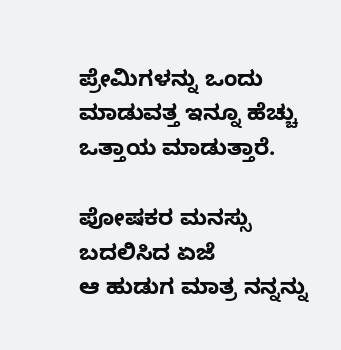ಪ್ರೇಮಿಗಳನ್ನು ಒಂದು ಮಾಡುವತ್ತ ಇನ್ನೂ ಹೆಚ್ಚು ಒತ್ತಾಯ ಮಾಡುತ್ತಾರೆ.

ಪೋಷಕರ ಮನಸ್ಸು ಬದಲಿಸಿದ ಏಜೆ
ಆ ಹುಡುಗ ಮಾತ್ರ ನನ್ನನ್ನು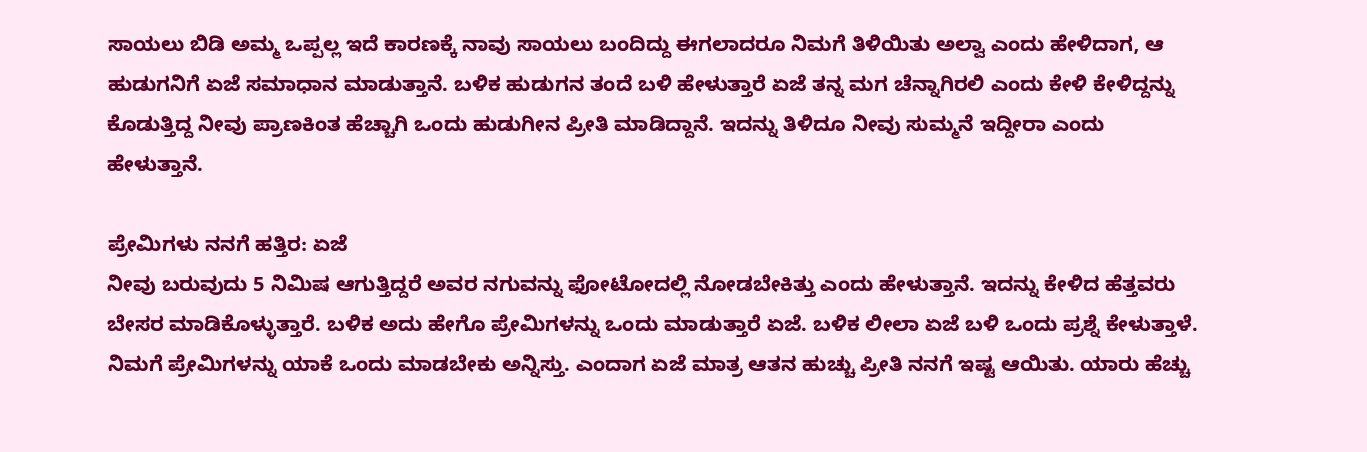ಸಾಯಲು ಬಿಡಿ ಅಮ್ಮ ಒಪ್ಪಲ್ಲ ಇದೆ ಕಾರಣಕ್ಕೆ ನಾವು ಸಾಯಲು ಬಂದಿದ್ದು ಈಗಲಾದರೂ ನಿಮಗೆ ತಿಳಿಯಿತು ಅಲ್ವಾ ಎಂದು ಹೇಳಿದಾಗ, ಆ ಹುಡುಗನಿಗೆ ಏಜೆ ಸಮಾಧಾನ ಮಾಡುತ್ತಾನೆ. ಬಳಿಕ ಹುಡುಗನ ತಂದೆ ಬಳಿ ಹೇಳುತ್ತಾರೆ ಏಜೆ ತನ್ನ ಮಗ ಚೆನ್ನಾಗಿರಲಿ ಎಂದು ಕೇಳಿ ಕೇಳಿದ್ದನ್ನು ಕೊಡುತ್ತಿದ್ದ ನೀವು ಪ್ರಾಣಕಿಂತ ಹೆಚ್ಚಾಗಿ ಒಂದು ಹುಡುಗೀನ ಪ್ರೀತಿ ಮಾಡಿದ್ದಾನೆ. ಇದನ್ನು ತಿಳಿದೂ ನೀವು ಸುಮ್ಮನೆ ಇದ್ದೀರಾ ಎಂದು ಹೇಳುತ್ತಾನೆ.

ಪ್ರೇಮಿಗಳು ನನಗೆ ಹತ್ತಿರ: ಏಜೆ
ನೀವು ಬರುವುದು 5 ನಿಮಿಷ ಆಗುತ್ತಿದ್ದರೆ ಅವರ ನಗುವನ್ನು ಫೋಟೋದಲ್ಲಿ ನೋಡಬೇಕಿತ್ತು ಎಂದು ಹೇಳುತ್ತಾನೆ. ಇದನ್ನು ಕೇಳಿದ ಹೆತ್ತವರು ಬೇಸರ ಮಾಡಿಕೊಳ್ಳುತ್ತಾರೆ. ಬಳಿಕ ಅದು ಹೇಗೊ ಪ್ರೇಮಿಗಳನ್ನು ಒಂದು ಮಾಡುತ್ತಾರೆ ಏಜೆ. ಬಳಿಕ ಲೀಲಾ ಏಜೆ ಬಳಿ ಒಂದು ಪ್ರಶ್ನೆ ಕೇಳುತ್ತಾಳೆ. ನಿಮಗೆ ಪ್ರೇಮಿಗಳನ್ನು ಯಾಕೆ ಒಂದು ಮಾಡಬೇಕು ಅನ್ನಿಸ್ತು. ಎಂದಾಗ ಏಜೆ ಮಾತ್ರ ಆತನ ಹುಚ್ಚು ಪ್ರೀತಿ ನನಗೆ ಇಷ್ಟ ಆಯಿತು. ಯಾರು ಹೆಚ್ಚು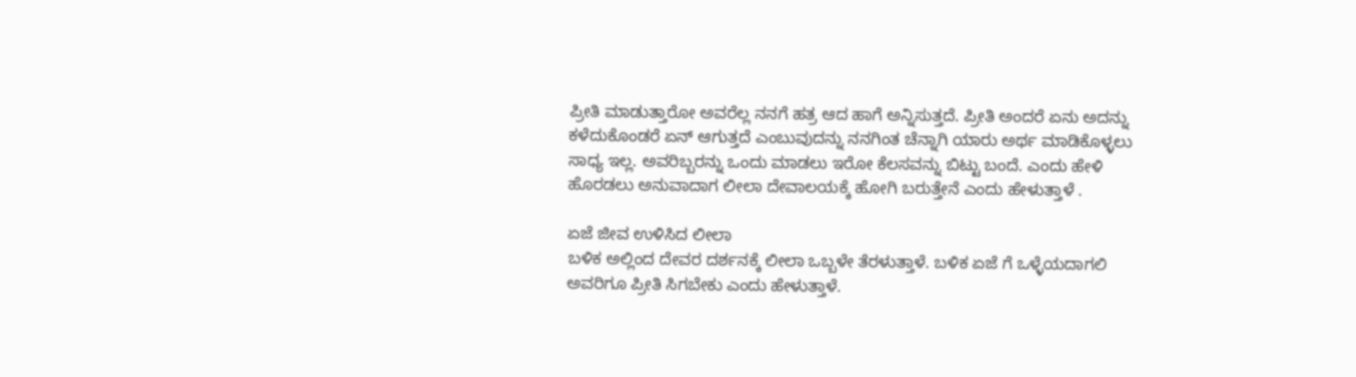ಪ್ರೀತಿ ಮಾಡುತ್ತಾರೋ ಅವರೆಲ್ಲ ನನಗೆ ಹತ್ರ ಆದ ಹಾಗೆ ಅನ್ನಿಸುತ್ತದೆ. ಪ್ರೀತಿ ಅಂದರೆ ಏನು ಅದನ್ನು ಕಳೆದುಕೊಂಡರೆ ಏನ್ ಆಗುತ್ತದೆ ಎಂಬುವುದನ್ನು ನನಗಿಂತ ಚೆನ್ನಾಗಿ ಯಾರು ಅರ್ಥ ಮಾಡಿಕೊಳ್ಳಲು ಸಾಧ್ಯ ಇಲ್ಲ. ಅವರಿಬ್ಬರನ್ನು ಒಂದು ಮಾಡಲು ಇರೋ ಕೆಲಸವನ್ನು ಬಿಟ್ಟು ಬಂದೆ. ಎಂದು ಹೇಳಿ ಹೊರಡಲು ಅನುವಾದಾಗ ಲೀಲಾ ದೇವಾಲಯಕ್ಕೆ ಹೋಗಿ ಬರುತ್ತೇನೆ ಎಂದು ಹೇಳುತ್ತಾಳೆ .

ಏಜೆ ಜೀವ ಉಳಿಸಿದ ಲೀಲಾ
ಬಳಿಕ ಅಲ್ಲಿಂದ ದೇವರ ದರ್ಶನಕ್ಕೆ ಲೀಲಾ ಒಬ್ಬಳೇ ತೆರಳುತ್ತಾಳೆ. ಬಳಿಕ ಏಜೆ ಗೆ ಒಳ್ಳೆಯದಾಗಲಿ ಅವರಿಗೂ ಪ್ರೀತಿ ಸಿಗಬೇಕು ಎಂದು ಹೇಳುತ್ತಾಳೆ.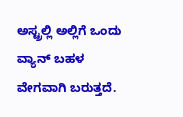ಅಸ್ಟ್ರಲ್ಲಿ ಅಲ್ಲಿಗೆ ಒಂದು ವ್ಯಾನ್ ಬಹಳ ವೇಗವಾಗಿ ಬರುತ್ತದೆ.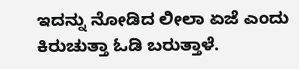ಇದನ್ನು ನೋಡಿದ ಲೀಲಾ ಏಜೆ ಎಂದು ಕಿರುಚುತ್ತಾ ಓಡಿ ಬರುತ್ತಾಳೆ.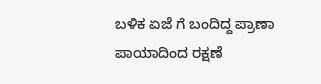ಬಳಿಕ ಏಜೆ ಗೆ ಬಂದಿದ್ದ ಪ್ರಾಣಾ ಪಾಯಾದಿಂದ ರಕ್ಷಣೆ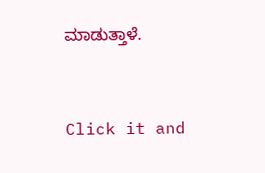ಮಾಡುತ್ತಾಳೆ.


Click it and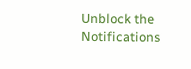Unblock the Notifications